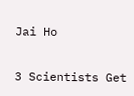Jai Ho

3 Scientists Get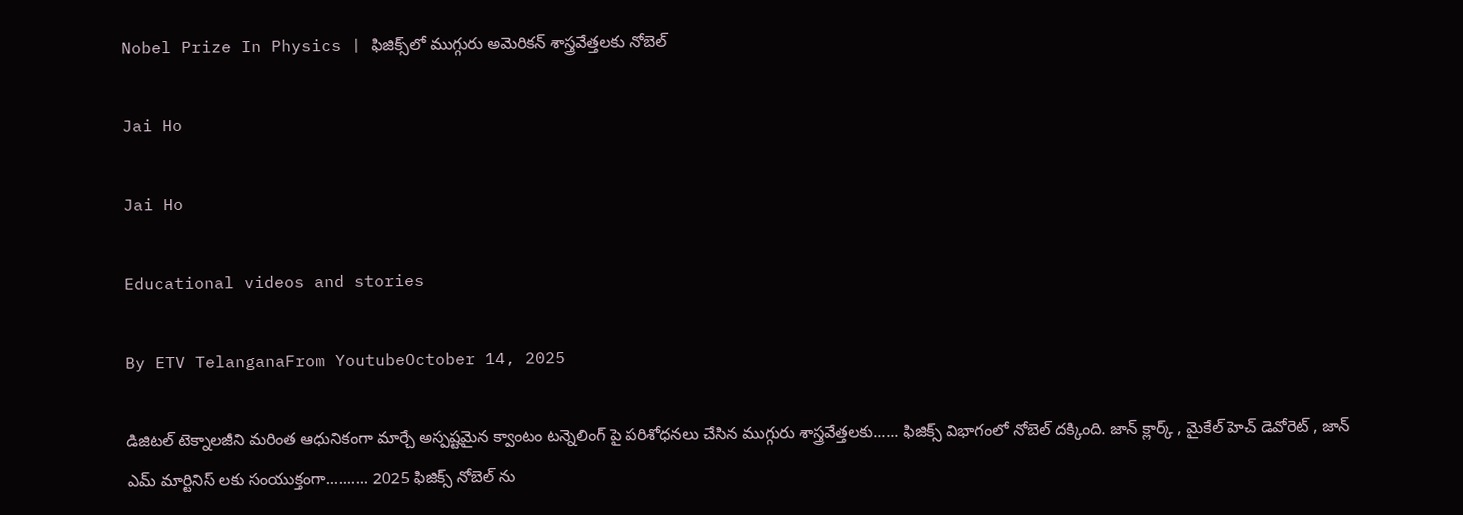Nobel Prize In Physics | ఫిజిక్స్‌లో ముగ్గురు అమెరికన్ శాస్త్రవేత్తలకు నోబెల్‌

Jai Ho

Jai Ho

Educational videos and stories

By ETV TelanganaFrom YoutubeOctober 14, 2025

డిజిటల్ టెక్నాలజీని మరింత ఆధునికంగా మార్చే అస్పష్టమైన క్వాంటం టన్నెలింగ్ పై పరిశోధనలు చేసిన ముగ్గురు శాస్త్రవేత్తలకు...... ఫిజిక్స్ విభాగంలో నోబెల్ దక్కింది. జాన్ క్లార్క్ , మైకేల్ హెచ్ డెవోరెట్ , జాన్ ఎమ్ మార్టినిస్ లకు సంయుక్తంగా.......... 2025 ఫిజిక్స్ నోబెల్ ను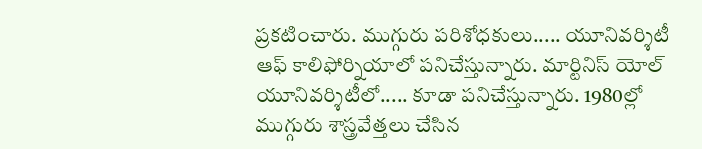ప్రకటించారు. ముగ్గురు పరిశోధకులు..... యూనివర్శిటీ ఆఫ్ కాలిఫోర్నియాలో పనిచేస్తున్నారు. మార్టినిస్ యోల్ యూనివర్శిటీలో..... కూడా పనిచేస్తున్నారు. 1980ల్లో ముగ్గురు శాస్త్రవేత్తలు చేసిన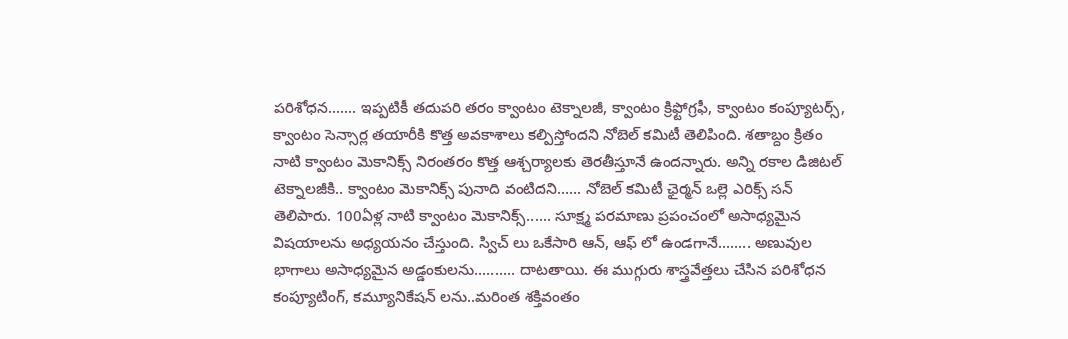పరిశోధన....... ఇప్పటికీ తదుపరి తరం క్వాంటం టెక్నాలజీ, క్వాంటం క్రిఫ్టోగ్రఫీ, క్వాంటం కంప్యూటర్స్, క్వాంటం సెన్సార్ల తయారీకి కొత్త అవకాశాలు కల్పిస్తోందని నోబెల్ కమిటీ తెలిపింది. శతాబ్దం క్రితం నాటి క్వాంటం మెకానిక్స్ నిరంతరం కొత్త ఆశ్చర్యాలకు తెరతీస్తూనే ఉందన్నారు. అన్ని రకాల డిజిటల్ టెక్నాలజీకి.. క్వాంటం మెకానిక్స్ పునాది వంటిదని...... నోబెల్ కమిటీ ఛైర్మన్ ఒల్లె ఎరిక్స్ సన్ తెలిపారు. 100ఏళ్ల నాటి క్వాంటం మెకానిక్స్...... సూక్ష్మ పరమాణు ప్రపంచంలో అసాధ్యమైన విషయాలను అధ్యయనం చేస్తుంది. స్విచ్ లు ఒకేసారి ఆన్, ఆఫ్ లో ఉండగానే........ అణువుల భాగాలు అసాధ్యమైన అడ్డంకులను.......... దాటతాయి. ఈ ముగ్గురు శాస్త్రవేత్తలు చేసిన పరిశోధన కంప్యూటింగ్, కమ్యూనికేషన్ లను..మరింత శక్తివంతం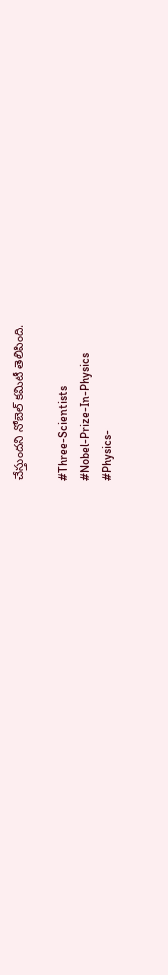చేస్తుందని నోబెల్ కమిటీ తెలిపింది.

#Three-Scientists
#Nobel-Prize-In-Physics
#Physics-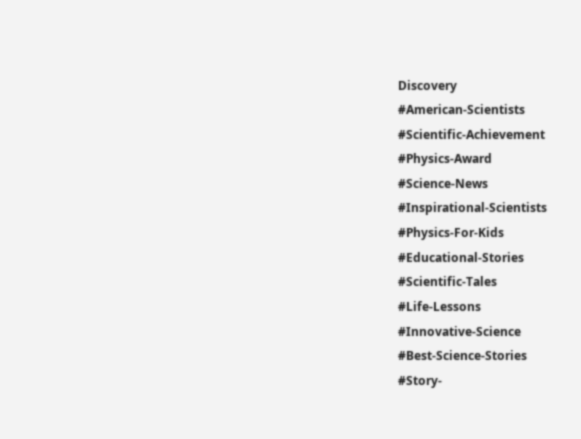Discovery
#American-Scientists
#Scientific-Achievement
#Physics-Award
#Science-News
#Inspirational-Scientists
#Physics-For-Kids
#Educational-Stories
#Scientific-Tales
#Life-Lessons
#Innovative-Science
#Best-Science-Stories
#Story-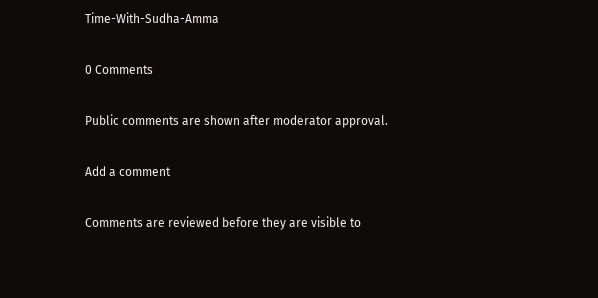Time-With-Sudha-Amma

0 Comments

Public comments are shown after moderator approval.

Add a comment

Comments are reviewed before they are visible to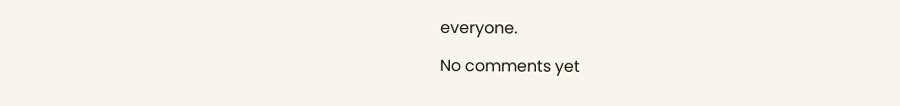everyone.

No comments yet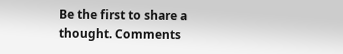Be the first to share a thought. Comments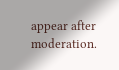appear after moderation.